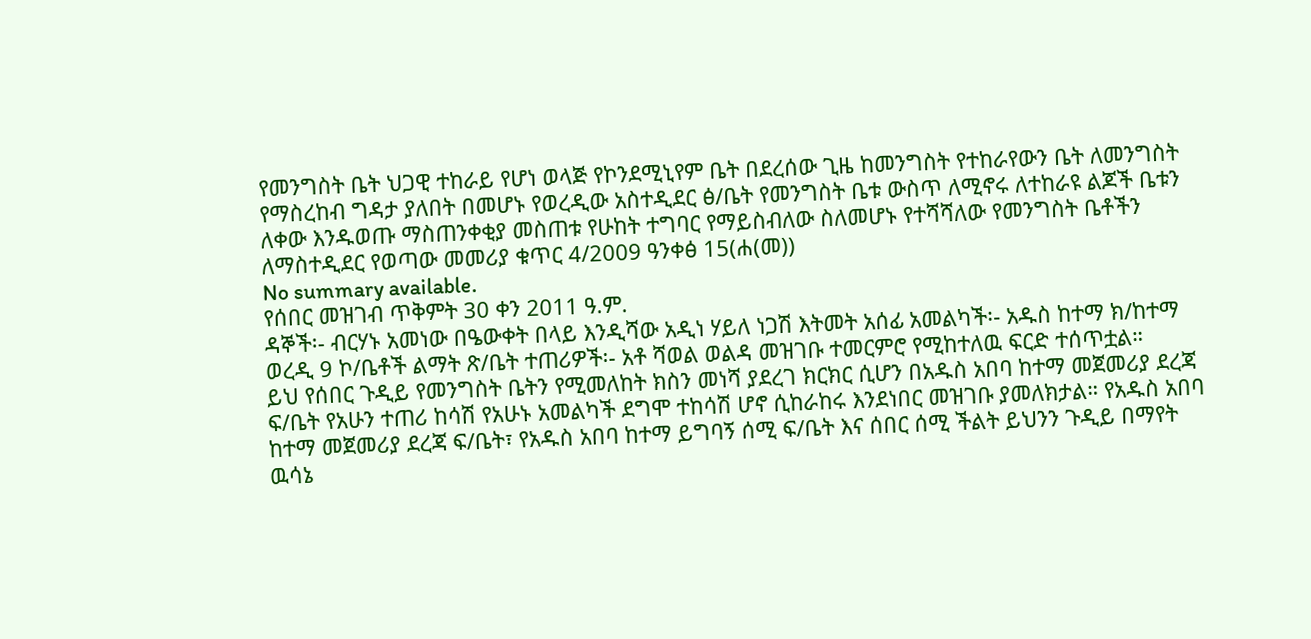የመንግስት ቤት ህጋዊ ተከራይ የሆነ ወላጅ የኮንደሚኒየም ቤት በደረሰው ጊዜ ከመንግስት የተከራየውን ቤት ለመንግስት የማስረከብ ግዳታ ያለበት በመሆኑ የወረዲው አስተዲደር ፅ/ቤት የመንግስት ቤቱ ውስጥ ለሚኖሩ ለተከራዩ ልጆች ቤቱን ለቀው እንዱወጡ ማስጠንቀቂያ መስጠቱ የሁከት ተግባር የማይስብለው ስለመሆኑ የተሻሻለው የመንግስት ቤቶችን ለማስተዲደር የወጣው መመሪያ ቁጥር 4/2009 ዓንቀፅ 15(ሐ(መ))
No summary available.
የሰበር መዝገብ ጥቅምት 30 ቀን 2011 ዓ.ም.
ዳኞች፡- ብርሃኑ አመነው በዔውቀት በላይ እንዲሻው አዲነ ሃይለ ነጋሽ እትመት አሰፊ አመልካች፡- አዱስ ከተማ ክ/ከተማ ወረዲ 9 ኮ/ቤቶች ልማት ጽ/ቤት ተጠሪዎች፡- አቶ ሻወል ወልዳ መዝገቡ ተመርምሮ የሚከተለዉ ፍርድ ተሰጥቷል።
ይህ የሰበር ጉዲይ የመንግስት ቤትን የሚመለከት ክስን መነሻ ያደረገ ክርክር ሲሆን በአዱስ አበባ ከተማ መጀመሪያ ደረጃ ፍ/ቤት የአሁን ተጠሪ ከሳሽ የአሁኑ አመልካች ደግሞ ተከሳሽ ሆኖ ሲከራከሩ እንደነበር መዝገቡ ያመለክታል። የአዱስ አበባ ከተማ መጀመሪያ ደረጃ ፍ/ቤት፣ የአዱስ አበባ ከተማ ይግባኝ ሰሚ ፍ/ቤት እና ሰበር ሰሚ ችልት ይህንን ጉዲይ በማየት ዉሳኔ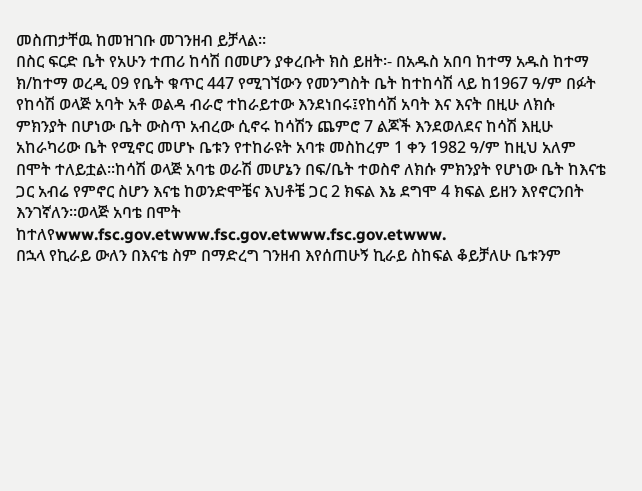መስጠታቸዉ ከመዝገቡ መገንዘብ ይቻላል።
በስር ፍርድ ቤት የአሁን ተጠሪ ከሳሽ በመሆን ያቀረቡት ክስ ይዘት፡- በአዱስ አበባ ከተማ አዱስ ከተማ ክ/ከተማ ወረዲ 09 የቤት ቁጥር 447 የሚገኘውን የመንግስት ቤት ከተከሳሽ ላይ ከ1967 ዓ/ም በፉት የከሳሽ ወላጅ አባት አቶ ወልዳ ብራሮ ተከራይተው እንደነበሩ፤የከሳሽ አባት እና እናት በዚሁ ለክሱ ምክንያት በሆነው ቤት ውስጥ አብረው ሲኖሩ ከሳሽን ጨምሮ 7 ልጆች እንደወለደና ከሳሽ እዚሁ አከራካሪው ቤት የሚኖር መሆኑ ቤቱን የተከራዩት አባቱ መስከረም 1 ቀን 1982 ዓ/ም ከዚህ አለም በሞት ተለይቷል።ከሳሽ ወላጅ አባቴ ወራሽ መሆኔን በፍ/ቤት ተወስኖ ለክሱ ምክንያት የሆነው ቤት ከእናቴ ጋር አብሬ የምኖር ስሆን እናቴ ከወንድሞቼና እህቶቼ ጋር 2 ክፍል እኔ ደግሞ 4 ክፍል ይዘን እየኖርንበት እንገኛለን።ወላጅ አባቴ በሞት ከተለየwww.fsc.gov.etwww.fsc.gov.etwww.fsc.gov.etwww.
በኋላ የኪራይ ውለን በእናቴ ስም በማድረግ ገንዘብ እየሰጠሁኝ ኪራይ ስከፍል ቆይቻለሁ ቤቱንም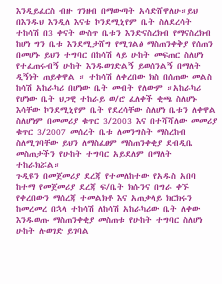እንዲይፈርስ ብዙ ገንዘብ በማውጣት አሳድሸዋለሁ።ይህ በእንዱህ እንዲለ እናቴ ኮንደሚኒየም ቤት ስለደረሳት ተከሳሽ በ3 ቀናት ውስጥ ቤቱን እንድናስረክብ የማናስረክብ ከሆነ ግን ቤቱ እንደሚታሸግ የሚገልፅ ማስጠንቀቅያ የሰጠን በመሆኑ ይህን ተግባር በከሳሽ ላይ ሁከት መፍጠር ስለሆነ የተፈጠሩብኝ ሁከት እንዱወገድልኝ ይወሰንልኝ በማለት ዲኝነት ጠይቀዋል ። ተከሳሽ ለቀረበው ክስ በሰጠው መልስ ከሳሽ አከራካሪ በሆነው ቤት መብት የለውም ።አከራካሪ የሆነው ቤት ህጋዊ ተከራይ ወ/ሮ ፈለቀች ቂጫ ስለሆኑ እሳቸው ኮንደሚኒየም ቤት የደረሳቸው ስለሆነ ቤቱን ለቀዋል ስለሆነም በመመሪያ ቁጥር 3/2003 እና በተሻሻለው መመሪያ ቁጥር 3/2007 መሰረት ቤቱ ለመንግስት ማስረከብ ስለሚገባቸው ይህን ለማስፈፀም ማስጠንቀቂያ ደብዲቤ መስጠታችን የሁከት ተግባር አይደለም በማለት ተከራክሯል።
ጉዲዩን በመጀመሪያ ደረጃ የተመለከተው የአዱስ አበባ ከተማ የመጀመሪያ ደረጃ ፍ/ቤት ክሱንና በግራ ቀኙ የቀረበውን ማሰረጃ ተመልክቶ እና አጠቃላይ ክርክሩን ከመረመረ በኋላ ተከሳሽ ለከሳሽ አከራካሪው ቤት ለቀው እንዱወጡ ማስጠንቀቂያ መስጠቱ የሁከት ተግባር ስለሆነ ሁከት ሉወገድ ይገባል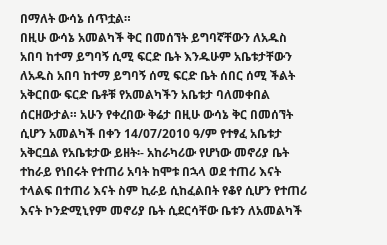በማለት ውሳኔ ሰጥቷል።
በዚሁ ውሳኔ አመልካች ቅር በመሰኘት ይግባኛቸውን ለአዱስ አበባ ከተማ ይግባኝ ሲሚ ፍርድ ቤት እንዱሁም አቤቱታቸውን ለአዱስ አበባ ከተማ ይግባኝ ሰሚ ፍርድ ቤት ሰበር ሰሚ ችልት አቅርበው ፍርድ ቤቶቹ የአመልካችን አቤቱታ ባለመቀበል ሰርዘውታል። አሁን የቀረበው ቅሬታ በዚሁ ውሳኔ ቅር በመሰኘት ሲሆን አመልካች በቀን 14/07/2010 ዓ/ም የተፃፈ አቤቱታ አቅርቧል የአቤቱታው ይዘት፡- አከራካሪው የሆነው መኖሪያ ቤት ተከራይ የነበሩት የተጠሪ አባት ከሞቱ በኋላ ወደ ተጠሪ እናት ተላልፍ በተጠሪ እናት ስም ኪራይ ሲከፈልበት የቆየ ሲሆን የተጠሪ እናት ኮንድሚኒየም መኖሪያ ቤት ሲደርሳቸው ቤቱን ለአመልካች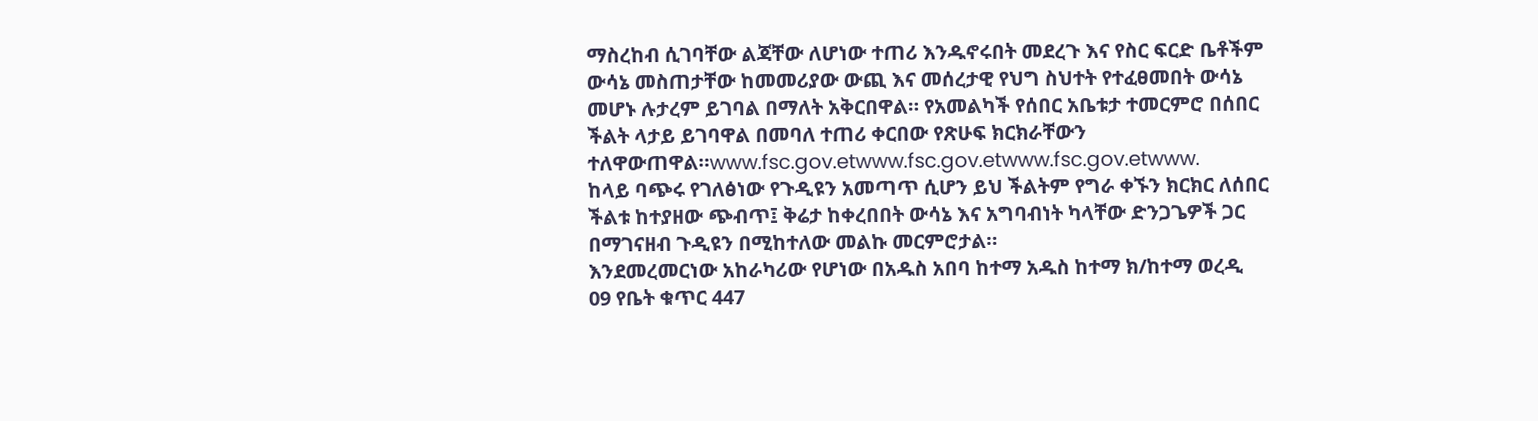ማስረከብ ሲገባቸው ልጃቸው ለሆነው ተጠሪ እንዱኖሩበት መደረጉ እና የስር ፍርድ ቤቶችም ውሳኔ መስጠታቸው ከመመሪያው ውጪ እና መሰረታዊ የህግ ስህተት የተፈፀመበት ውሳኔ መሆኑ ሉታረም ይገባል በማለት አቅርበዋል። የአመልካች የሰበር አቤቱታ ተመርምሮ በሰበር ችልት ላታይ ይገባዋል በመባለ ተጠሪ ቀርበው የጽሁፍ ክርክራቸውን ተለዋውጠዋል።www.fsc.gov.etwww.fsc.gov.etwww.fsc.gov.etwww.
ከላይ ባጭሩ የገለፅነው የጉዲዩን አመጣጥ ሲሆን ይህ ችልትም የግራ ቀኙን ክርክር ለሰበር ችልቱ ከተያዘው ጭብጥ፤ ቅሬታ ከቀረበበት ውሳኔ እና አግባብነት ካላቸው ድንጋጌዎች ጋር በማገናዘብ ጉዲዩን በሚከተለው መልኩ መርምሮታል።
እንደመረመርነው አከራካሪው የሆነው በአዱስ አበባ ከተማ አዱስ ከተማ ክ/ከተማ ወረዲ 09 የቤት ቁጥር 447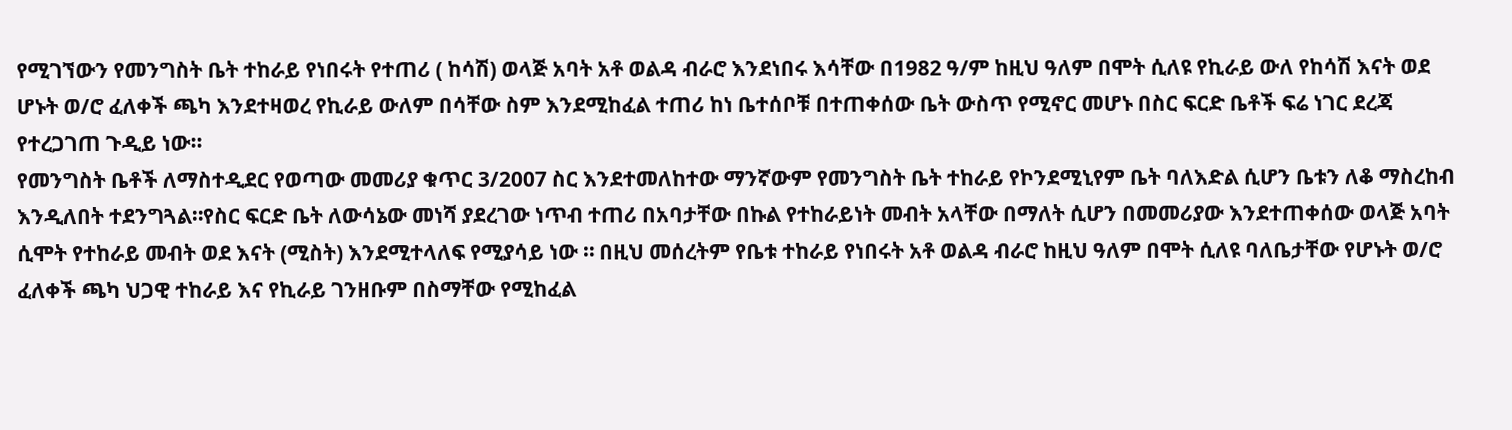የሚገኘውን የመንግስት ቤት ተከራይ የነበሩት የተጠሪ ( ከሳሽ) ወላጅ አባት አቶ ወልዳ ብራሮ እንደነበሩ እሳቸው በ1982 ዓ/ም ከዚህ ዓለም በሞት ሲለዩ የኪራይ ውለ የከሳሽ እናት ወደ ሆኑት ወ/ሮ ፈለቀች ጫካ እንደተዛወረ የኪራይ ውለም በሳቸው ስም እንደሚከፈል ተጠሪ ከነ ቤተሰቦቹ በተጠቀሰው ቤት ውስጥ የሚኖር መሆኑ በስር ፍርድ ቤቶች ፍሬ ነገር ደረጃ የተረጋገጠ ጉዲይ ነው።
የመንግስት ቤቶች ለማስተዲደር የወጣው መመሪያ ቁጥር 3/2007 ስር እንደተመለከተው ማንኛውም የመንግስት ቤት ተከራይ የኮንደሚኒየም ቤት ባለእድል ሲሆን ቤቱን ለቆ ማስረከብ እንዲለበት ተደንግጓል።የስር ፍርድ ቤት ለውሳኔው መነሻ ያደረገው ነጥብ ተጠሪ በአባታቸው በኩል የተከራይነት መብት አላቸው በማለት ሲሆን በመመሪያው እንደተጠቀሰው ወላጅ አባት ሲሞት የተከራይ መብት ወደ እናት (ሚስት) እንደሚተላለፍ የሚያሳይ ነው ። በዚህ መሰረትም የቤቱ ተከራይ የነበሩት አቶ ወልዳ ብራሮ ከዚህ ዓለም በሞት ሲለዩ ባለቤታቸው የሆኑት ወ/ሮ ፈለቀች ጫካ ህጋዊ ተከራይ እና የኪራይ ገንዘቡም በስማቸው የሚከፈል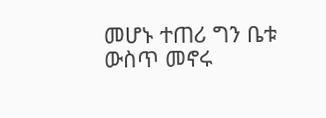መሆኑ ተጠሪ ግን ቤቱ ውስጥ መኖሩ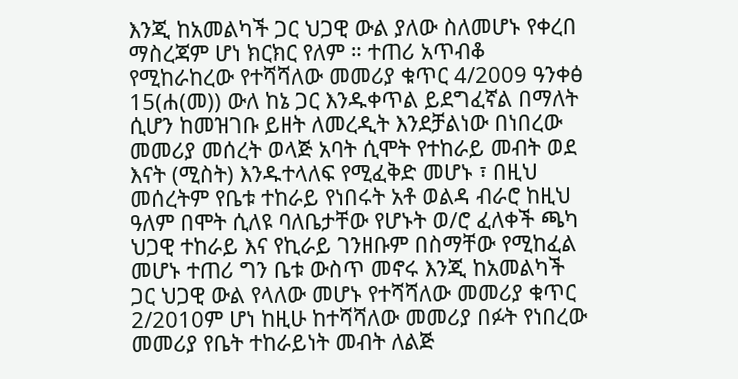እንጂ ከአመልካች ጋር ህጋዊ ውል ያለው ስለመሆኑ የቀረበ ማስረጃም ሆነ ክርክር የለም ። ተጠሪ አጥብቆ የሚከራከረው የተሻሻለው መመሪያ ቁጥር 4/2009 ዓንቀፅ 15(ሐ(መ)) ውለ ከኔ ጋር እንዱቀጥል ይደግፈኛል በማለት ሲሆን ከመዝገቡ ይዘት ለመረዲት እንደቻልነው በነበረው መመሪያ መሰረት ወላጅ አባት ሲሞት የተከራይ መብት ወደ እናት (ሚስት) እንዱተላለፍ የሚፈቅድ መሆኑ ፣ በዚህ መሰረትም የቤቱ ተከራይ የነበሩት አቶ ወልዳ ብራሮ ከዚህ ዓለም በሞት ሲለዩ ባለቤታቸው የሆኑት ወ/ሮ ፈለቀች ጫካ ህጋዊ ተከራይ እና የኪራይ ገንዘቡም በስማቸው የሚከፈል መሆኑ ተጠሪ ግን ቤቱ ውስጥ መኖሩ እንጂ ከአመልካች ጋር ህጋዊ ውል የላለው መሆኑ የተሻሻለው መመሪያ ቁጥር 2/2010ም ሆነ ከዚሁ ከተሻሻለው መመሪያ በፉት የነበረው መመሪያ የቤት ተከራይነት መብት ለልጅ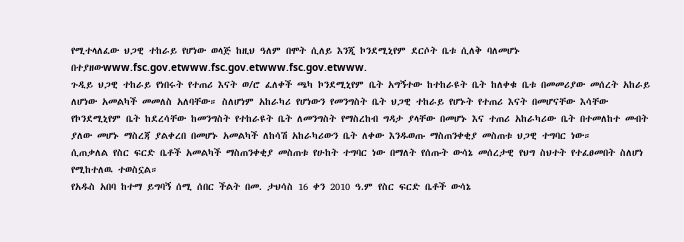የሚተላለፈው ህጋዊ ተከራይ የሆነው ወላጅ ከዚህ ዓለም በሞት ሲለይ እንጂ ኮንደሚኒየም ደርሶት ቤቱ ሲለቅ ባለመሆኑ በተያዘውwww.fsc.gov.etwww.fsc.gov.etwww.fsc.gov.etwww.
ጉዲይ ህጋዊ ተከራይ የነበሩት የተጠሪ እናት ወ/ሮ ፈለቀች ጫካ ኮንደሚኒየም ቤት አግኝተው ከተከራዩት ቤት ከለቀቁ ቤቱ በመመሪያው መሰረት አከራይ ለሆነው አመልካች መመለስ አለባቸው። ስለሆነም አከራካሪ የሆነውን የመንግስት ቤት ህጋዊ ተከራይ የሆኑት የተጠሪ እናት በመሆናቸው እሳቸው የኮንደሚኒየም ቤት ከደረሳቸው ከመንግስት የተከራዩት ቤት ለመንግስት የማስረከብ ግዳታ ያላቸው በመሆኑ እና ተጠሪ አከራካሪው ቤት በተመለከተ መብት ያለው መሆኑ ማስረጃ ያልቀረበ በመሆኑ አመልካች ለከሳሽ አከራካሪውን ቤት ለቀው እንዱወጡ ማስጠንቀቂያ መስጠቱ ህጋዊ ተግባር ነው።
ሲጠቃለል የስር ፍርድ ቤቶች አመልካች ማስጠንቀቂያ መስጠቱ የሁከት ተግባር ነው በማለት የሰጡት ውሳኔ መሰረታዊ የህግ ስህተት የተፈፀመበት ስለሆነ የሚከተለዉ ተወስኗል።
የአዱስ አበባ ከተማ ይግባኝ ሰሚ ሰበር ችልት በመ. ታህሳስ 16 ቀን 2010 ዓ.ም የስር ፍርድ ቤቶች ውሳኔ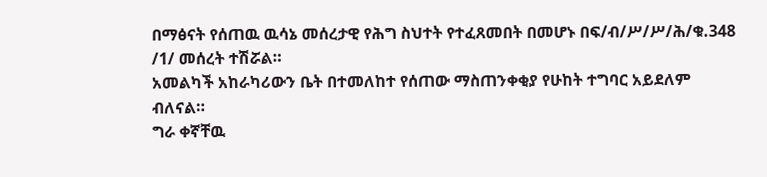በማፅናት የሰጠዉ ዉሳኔ መሰረታዊ የሕግ ስህተት የተፈጸመበት በመሆኑ በፍ/ብ/ሥ/ሥ/ሕ/ቁ.348 /1/ መሰረት ተሽሯል።
አመልካች አከራካሪውን ቤት በተመለከተ የሰጠው ማስጠንቀቂያ የሁከት ተግባር አይደለም ብለናል።
ግራ ቀኛቸዉ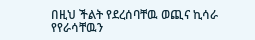በዚህ ችልት የደረሰባቸዉ ወጪና ኪሳራ የየራሳቸዉን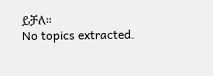ይቻለ።
No topics extracted.